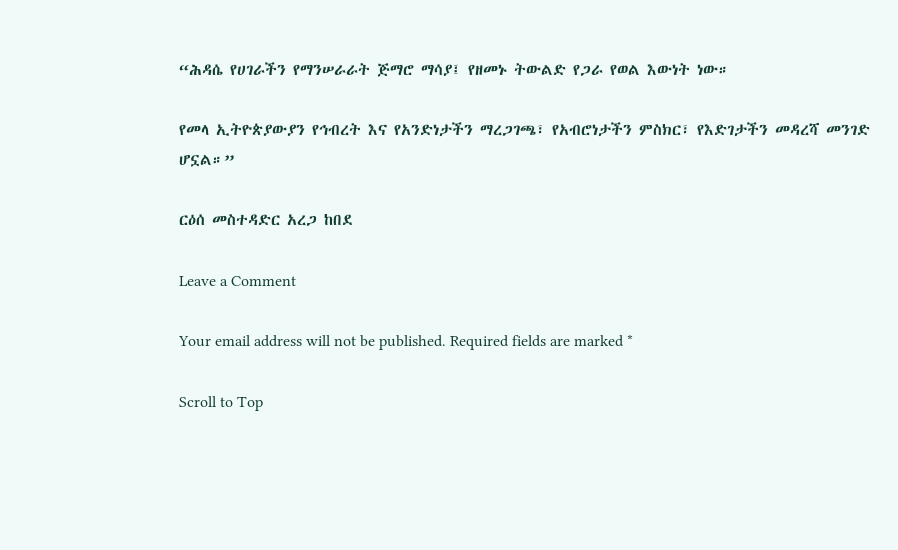“ሕዳሴ የሀገራችን የማንሠራራት ጅማሮ ማሳያ፤ የዘመኑ ትውልድ የጋራ የወል እውነት ነው።

የመላ ኢትዮጵያውያን የኅብረት እና የአንድነታችን ማረጋገጫ፣ የአብሮነታችን ምስክር፣ የእድገታችን መዳረሻ መንገድ ሆኗል።”

ርዕሰ መስተዳድር አረጋ ከበደ

Leave a Comment

Your email address will not be published. Required fields are marked *

Scroll to Top